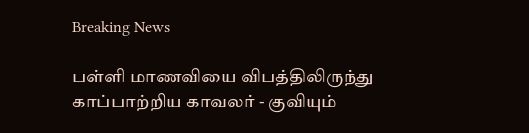Breaking News

பள்ளி மாணவியை விபத்திலிருந்து காப்பாற்றிய காவலர் - குவியும்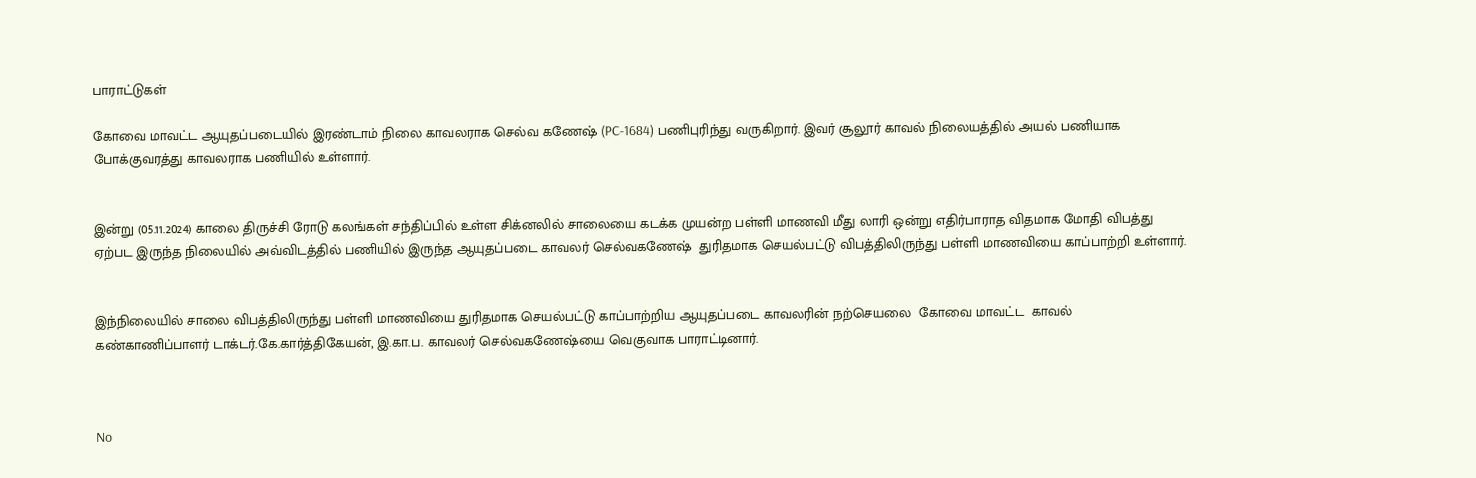பாராட்டுகள்

கோவை மாவட்ட ஆயுதப்படையில் இரண்டாம் நிலை காவலராக செல்வ கணேஷ் (PC-1684) பணிபுரிந்து வருகிறார். இவர் சூலூர் காவல் நிலையத்தில் அயல் பணியாக போக்குவரத்து காவலராக பணியில் உள்ளார்.


இன்று (05.11.2024) காலை திருச்சி ரோடு கலங்கள் சந்திப்பில் உள்ள சிக்னலில் சாலையை கடக்க முயன்ற பள்ளி மாணவி மீது லாரி ஒன்று எதிர்பாராத விதமாக மோதி விபத்து ஏற்பட இருந்த நிலையில் அவ்விடத்தில் பணியில் இருந்த ஆயுதப்படை காவலர் செல்வகணேஷ்  துரிதமாக செயல்பட்டு விபத்திலிருந்து பள்ளி மாணவியை காப்பாற்றி உள்ளார்.


இந்நிலையில் சாலை விபத்திலிருந்து பள்ளி மாணவியை துரிதமாக செயல்பட்டு காப்பாற்றிய ஆயுதப்படை காவலரின் நற்செயலை  கோவை மாவட்ட  காவல் கண்காணிப்பாளர் டாக்டர்.கே.கார்த்திகேயன், இ.கா.ப. காவலர் செல்வகணேஷ்யை வெகுவாக பாராட்டினார்.



No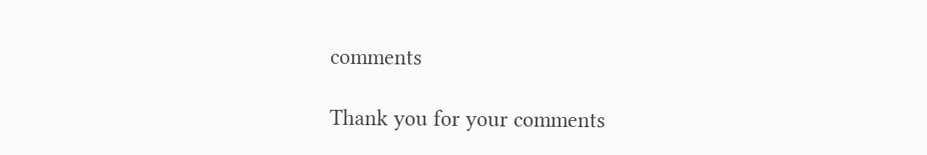comments

Thank you for your comments